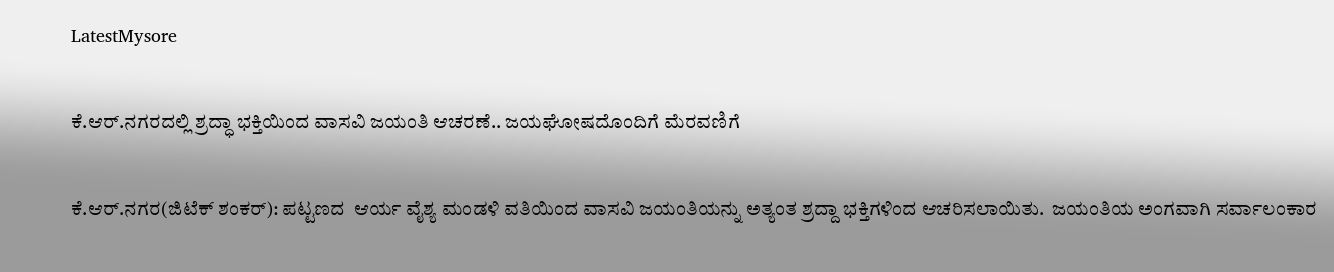LatestMysore

ಕೆ.ಆರ್.ನಗರದಲ್ಲಿ ಶ್ರದ್ಧಾ ಭಕ್ತಿಯಿಂದ ವಾಸವಿ ಜಯಂತಿ ಆಚರಣೆ.. ಜಯಘೋಷದೊಂದಿಗೆ ಮೆರವಣಿಗೆ

ಕೆ.ಆರ್.ನಗರ(ಜಿಟೆಕ್ ಶಂಕರ್): ಪಟ್ಟಣದ  ಆರ್ಯ ವೈಶ್ಯ ಮಂಡಳಿ ವತಿಯಿಂದ ವಾಸವಿ ಜಯಂತಿಯನ್ನು ಅತ್ಯಂತ ಶ್ರದ್ದಾ ಭಕ್ತಿಗಳಿಂದ ಆಚರಿಸಲಾಯಿತು.  ಜಯಂತಿಯ ಅಂಗವಾಗಿ ಸರ್ವಾಲಂಕಾರ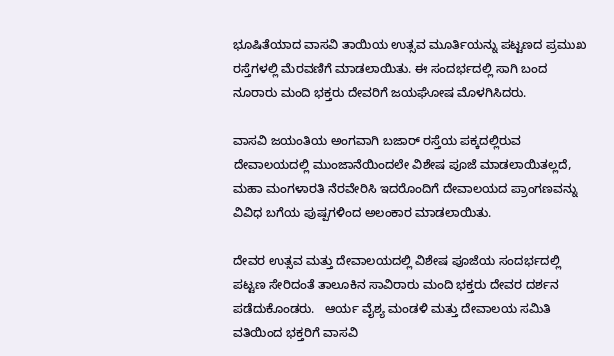ಭೂಷಿತೆಯಾದ ವಾಸವಿ ತಾಯಿಯ ಉತ್ಸವ ಮೂರ್ತಿಯನ್ನು ಪಟ್ಟಣದ ಪ್ರಮುಖ ರಸ್ತೆಗಳಲ್ಲಿ‌ ಮೆರವಣಿಗೆ ಮಾಡಲಾಯಿತು. ಈ ಸಂದರ್ಭದಲ್ಲಿ ಸಾಗಿ ಬಂದ ನೂರಾರು ಮಂದಿ ಭಕ್ತರು ದೇವರಿಗೆ ಜಯಘೋಷ ಮೊಳಗಿಸಿದರು.

ವಾಸವಿ ಜಯಂತಿಯ ಅಂಗವಾಗಿ ಬಜಾರ್ ರಸ್ತೆಯ ಪಕ್ಕದಲ್ಲಿರುವ ದೇವಾಲಯದಲ್ಲಿ ಮುಂಜಾನೆಯಿಂದಲೇ ವಿಶೇಷ ಪೂಜೆ ಮಾಡಲಾಯಿತಲ್ಲದೆ, ಮಹಾ ಮಂಗಳಾರತಿ ನೆರವೇರಿಸಿ ಇದರೊಂದಿಗೆ ದೇವಾಲಯದ ಪ್ರಾಂಗಣವನ್ನು ವಿವಿಧ ಬಗೆಯ ಪುಷ್ಪಗಳಿಂದ ಅಲಂಕಾರ ಮಾಡಲಾಯಿತು.

ದೇವರ ಉತ್ಸವ ಮತ್ತು ದೇವಾಲಯದಲ್ಲಿ ವಿಶೇಷ ಪೂಜೆಯ ಸಂದರ್ಭದಲ್ಲಿ ಪಟ್ಟಣ ಸೇರಿದಂತೆ ತಾಲೂಕಿನ ಸಾವಿರಾರು ಮಂದಿ ಭಕ್ತರು ದೇವರ ದರ್ಶನ ಪಡೆದುಕೊಂಡರು.   ಆರ್ಯ ವೈಶ್ಯ ಮಂಡಳಿ ಮತ್ತು ದೇವಾಲಯ ಸಮಿತಿ ವತಿಯಿಂದ ಭಕ್ತರಿಗೆ ವಾಸವಿ‌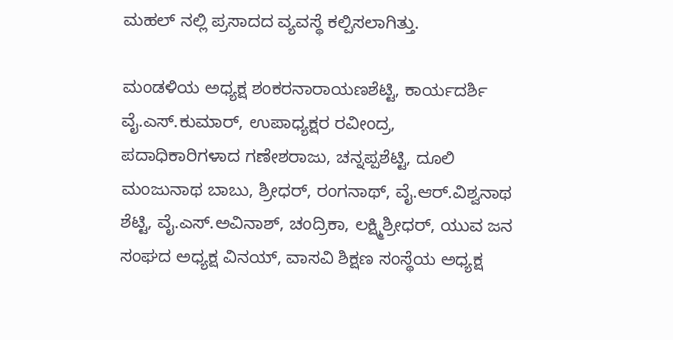ಮಹಲ್ ನಲ್ಲಿ ಪ್ರಸಾದದ ವ್ಯವಸ್ಥೆ ಕಲ್ಪಿಸಲಾಗಿತ್ತು.

ಮಂಡಳಿಯ ಅಧ್ಯಕ್ಷ ಶಂಕರನಾರಾಯಣಶೆಟ್ಟಿ, ಕಾರ್ಯದರ್ಶಿ ವೈ.ಎಸ್.ಕುಮಾರ್, ಉಪಾಧ್ಯಕ್ಷರ ರವೀಂದ್ರ, ಪದಾಧಿಕಾರಿಗಳಾದ ಗಣೇಶರಾಜು, ಚನ್ನಪ್ಪಶೆಟ್ಟಿ, ದೂಲಿ ಮಂಜುನಾಥ ಬಾಬು, ಶ್ರೀಧರ್, ರಂಗನಾಥ್, ವೈ.ಆರ್.ವಿಶ್ವನಾಥ ಶೆಟ್ಟಿ, ವೈ.ಎಸ್.ಅವಿನಾಶ್, ಚಂದ್ರಿಕಾ, ಲಕ್ಷ್ಮಿಶ್ರೀಧರ್, ಯುವ ಜನ ಸಂಘದ ಅಧ್ಯಕ್ಷ ವಿನಯ್, ವಾಸವಿ ಶಿಕ್ಷಣ ಸಂಸ್ಥೆಯ ಅಧ್ಯಕ್ಷ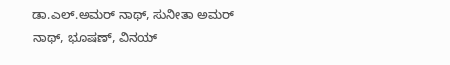ಡಾ.ಎಲ್.ಅಮರ್ ನಾಥ್, ಸುನೀತಾ ಅಮರ್ ನಾಥ್, ಭೂಷಣ್, ವಿನಯ್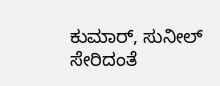ಕುಮಾರ್, ಸುನೀಲ್ ಸೇರಿದಂತೆ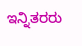ಇನ್ನಿತರರು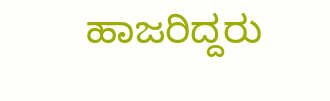ಹಾಜರಿದ್ದರು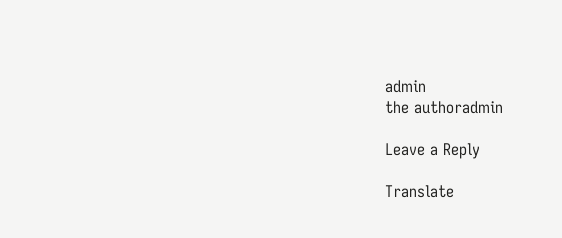admin
the authoradmin

Leave a Reply

Translate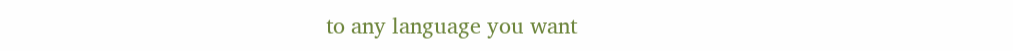to any language you want